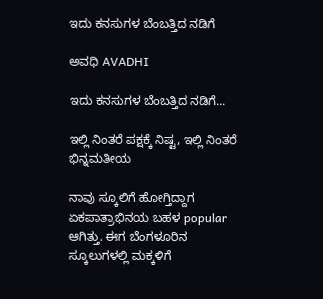ಇದು ಕನಸುಗಳ ಬೆಂಬತ್ತಿದ ನಡಿಗೆ‍

ಅವಧಿ AVADHI

ಇದು ಕನಸುಗಳ ಬೆಂಬತ್ತಿದ ನಡಿಗೆ...

ಇಲ್ಲಿ ನಿಂತರೆ ಪಕ್ಷಕ್ಕೆ ನಿಷ್ಟ, ಇಲ್ಲಿ ನಿಂತರೆ ಭಿನ್ನಮತೀಯ

ನಾವು ಸ್ಕೂಲಿಗೆ ಹೋಗ್ತಿದ್ದಾಗ ಏಕಪಾತ್ರಾಭಿನಯ ಬಹಳ popular ಆಗಿತ್ತು. ಈಗ ಬೆಂಗಳೂರಿನ ಸ್ಕೂಲುಗಳಲ್ಲಿ ಮಕ್ಕಳಿಗೆ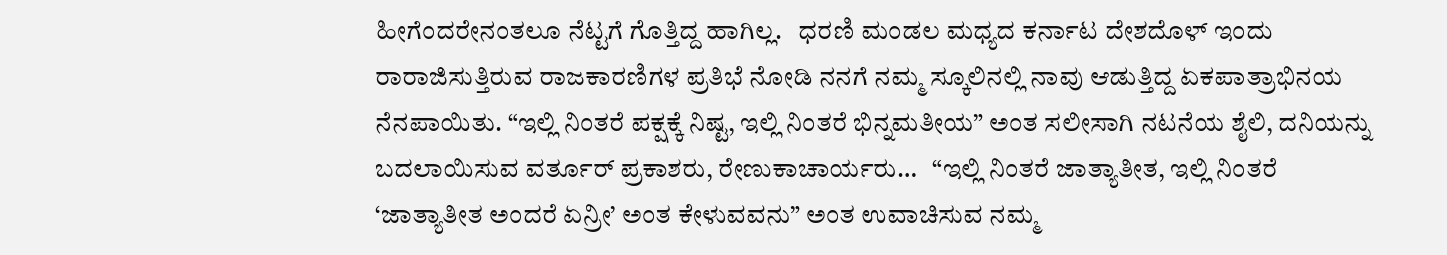ಹೀಗೆಂದರೇನಂತಲೂ ನೆಟ್ಟಗೆ ಗೊತ್ತಿದ್ದ ಹಾಗಿಲ್ಲ.   ಧರಣಿ ಮಂಡಲ ಮಧ್ಯದ ಕರ್ನಾಟ ದೇಶದೊಳ್ ಇಂದು ರಾರಾಜಿಸುತ್ತಿರುವ ರಾಜಕಾರಣಿಗಳ ಪ್ರತಿಭೆ ನೋಡಿ ನನಗೆ ನಮ್ಮ ಸ್ಕೂಲಿನಲ್ಲಿ ನಾವು ಆಡುತ್ತಿದ್ದ ಏಕಪಾತ್ರಾಭಿನಯ ನೆನಪಾಯಿತು. “ಇಲ್ಲಿ ನಿಂತರೆ ಪಕ್ಷಕ್ಕೆ ನಿಷ್ಟ, ಇಲ್ಲಿ ನಿಂತರೆ ಭಿನ್ನಮತೀಯ” ಅಂತ ಸಲೀಸಾಗಿ ನಟನೆಯ ಶೈಲಿ, ದನಿಯನ್ನು  ಬದಲಾಯಿಸುವ ವರ್ತೂರ್ ಪ್ರಕಾಶರು, ರೇಣುಕಾಚಾರ್ಯರು…   “ಇಲ್ಲಿ ನಿಂತರೆ ಜಾತ್ಯಾತೀತ, ಇಲ್ಲಿ ನಿಂತರೆ ‘ಜಾತ್ಯಾತೀತ ಅಂದರೆ ಏನ್ರೀ’ ಅಂತ ಕೇಳುವವನು” ಅಂತ ಉವಾಚಿಸುವ ನಮ್ಮ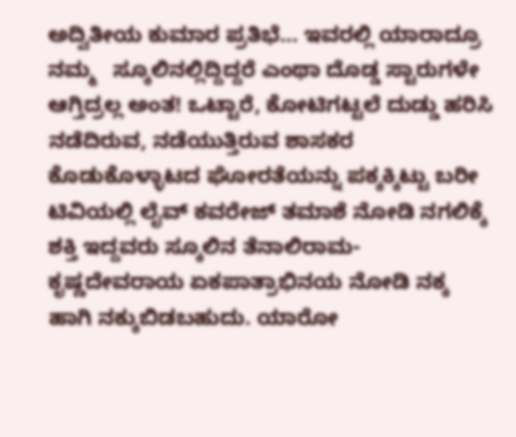ಅದ್ವಿತೀಯ ಕುಮಾರ ಪ್ರತಿಭೆ… ಇವರಲ್ಲಿ ಯಾರಾದ್ರೂ ನಮ್ಮ   ಸ್ಕೂಲಿನಲ್ಲಿದ್ದಿದ್ದರೆ ಎಂಥಾ ದೊಡ್ಡ ಸ್ಟಾರುಗಳೇ ಆಗ್ತಿದ್ರಲ್ಲ ಅಂತ! ಒಟ್ಟಾರೆ, ಕೋಟಿಗಟ್ಟಲೆ ದುಡ್ಡು ಹರಿಸಿ ನಡೆದಿರುವ, ನಡೆಯುತ್ತಿರುವ ಶಾಸಕರ ಕೊಡುಕೊಳ್ಳಾಟದ ಘೋರತೆಯನ್ನು ಪಕ್ಕಕ್ಕಿಟ್ಟು ಬರೀ ಟಿವಿಯಲ್ಲಿ ಲೈವ್ ಕವರೇಜ್ ತಮಾಶೆ ನೋಡಿ ನಗಲಿಕ್ಕೆ ಶಕ್ತಿ ಇದ್ದವರು ಸ್ಕೂಲಿನ ತೆನಾಲಿರಾಮ- ಕೃಷ್ಣದೇವರಾಯ ಏಕಪಾತ್ರಾಭಿನಯ ನೋಡಿ ನಕ್ಕ ಹಾಗಿ ನಕ್ಕುಬಿಡಬಹುದು. ಯಾರೋ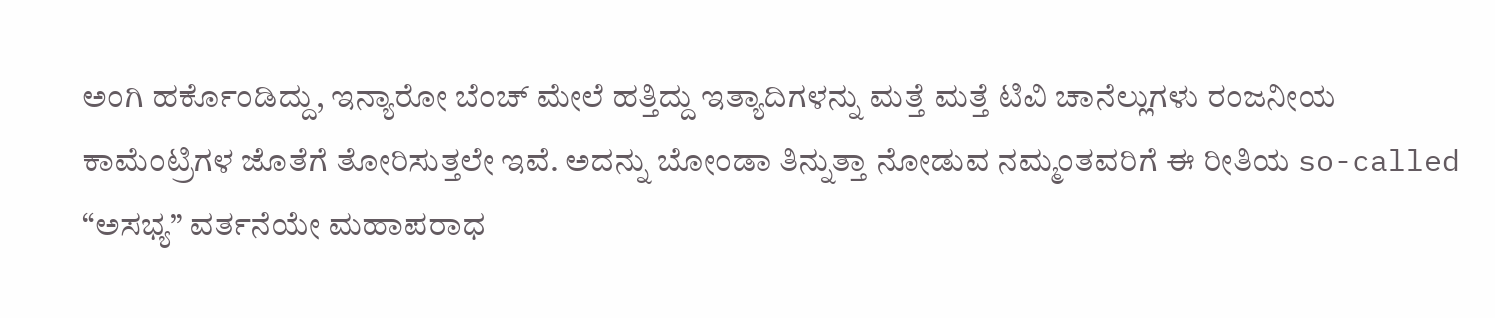ಅಂಗಿ ಹರ್ಕೊಂಡಿದ್ದು, ಇನ್ಯಾರೋ ಬೆಂಚ್ ಮೇಲೆ ಹತ್ತಿದ್ದು ಇತ್ಯಾದಿಗಳನ್ನು ಮತ್ತೆ ಮತ್ತೆ ಟಿವಿ ಚಾನೆಲ್ಲುಗಳು ರಂಜನೀಯ ಕಾಮೆಂಟ್ರಿಗಳ ಜೊತೆಗೆ ತೋರಿಸುತ್ತಲೇ ಇವೆ. ಅದನ್ನು ಬೋಂಡಾ ತಿನ್ನುತ್ತಾ ನೋಡುವ ನಮ್ಮಂತವರಿಗೆ ಈ ರೀತಿಯ so-called “ಅಸಭ್ಯ” ವರ್ತನೆಯೇ ಮಹಾಪರಾಧ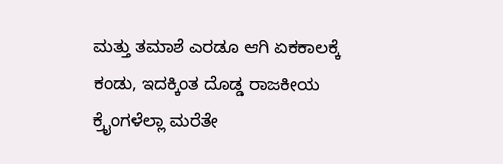ಮತ್ತು ತಮಾಶೆ ಎರಡೂ ಆಗಿ ಏಕಕಾಲಕ್ಕೆ ಕಂಡು, ಇದಕ್ಕಿಂತ ದೊಡ್ಡ ರಾಜಕೀಯ  ಕ್ರೈಂಗಳೆಲ್ಲಾ ಮರೆತೇ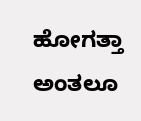ಹೋಗತ್ತಾ ಅಂತಲೂ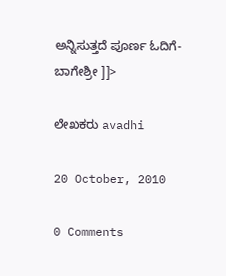ಅನ್ನಿಸುತ್ತದೆ ಪೂರ್ಣ ಓದಿಗೆ- ಬಾಗೇಶ್ರೀ ]]>

ಲೇಖಕರು avadhi

20 October, 2010

0 Comments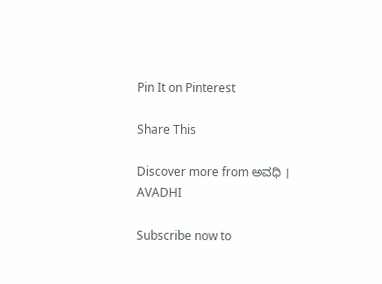Pin It on Pinterest

Share This

Discover more from ಅವಧಿ । AVADHI

Subscribe now to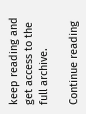keep reading and get access to the full archive.

Continue reading